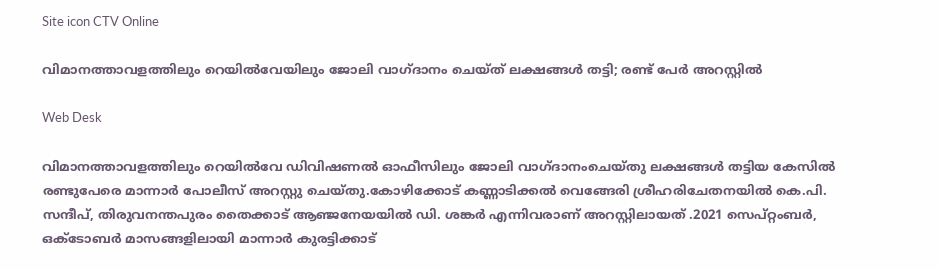Site icon CTV Online

വിമാനത്താവളത്തിലും റെയില്‍വേയിലും ജോലി വാഗ്ദാനം ചെയ്ത് ലക്ഷങ്ങള്‍ തട്ടി; രണ്ട് പേര്‍ അറസ്റ്റില്‍

Web Desk

വിമാനത്താവളത്തിലും റെയില്‍വേ ഡിവിഷണല്‍ ഓഫീസിലും ജോലി വാഗ്ദാനംചെയ്തു ലക്ഷങ്ങള്‍ തട്ടിയ കേസില്‍ രണ്ടുപേരെ മാന്നാര്‍ പോലീസ് അറസ്റ്റു ചെയ്തു.കോഴിക്കോട് കണ്ണാടിക്കല്‍ വെങ്ങേരി ശ്രീഹരിചേതനയില്‍ കെ.പി. സന്ദീപ്, തിരുവനന്തപുരം തൈക്കാട് ആഞ്ജനേയയില്‍ ഡി. ശങ്കര്‍ എന്നിവരാണ് അറസ്റ്റിലായത് .2021 സെപ്റ്റംബര്‍, ഒക്ടോബര്‍ മാസങ്ങളിലായി മാന്നാര്‍ കുരട്ടിക്കാട്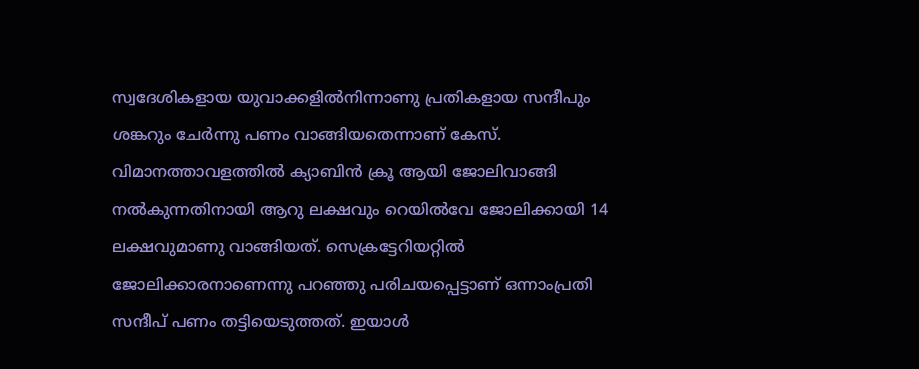സ്വദേശികളായ യുവാക്കളില്‍നിന്നാണു പ്രതികളായ സന്ദീപും ശങ്കറും ചേര്‍ന്നു പണം വാങ്ങിയതെന്നാണ് കേസ്. വിമാനത്താവളത്തില്‍ ക്യാബിന്‍ ക്രൂ ആയി ജോലിവാങ്ങി നല്‍കുന്നതിനായി ആറു ലക്ഷവും റെയില്‍വേ ജോലിക്കായി 14 ലക്ഷവുമാണു വാങ്ങിയത്. സെക്രട്ടേറിയറ്റില്‍ ജോലിക്കാരനാണെന്നു പറഞ്ഞു പരിചയപ്പെട്ടാണ് ഒന്നാംപ്രതി സന്ദീപ് പണം തട്ടിയെടുത്തത്. ഇയാള്‍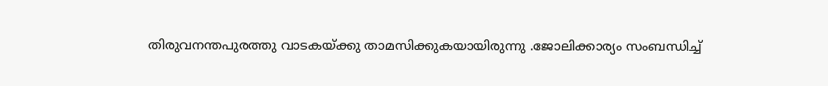തിരുവനന്തപുരത്തു വാടകയ്ക്കു താമസിക്കുകയായിരുന്നു .ജോലിക്കാര്യം സംബന്ധിച്ച്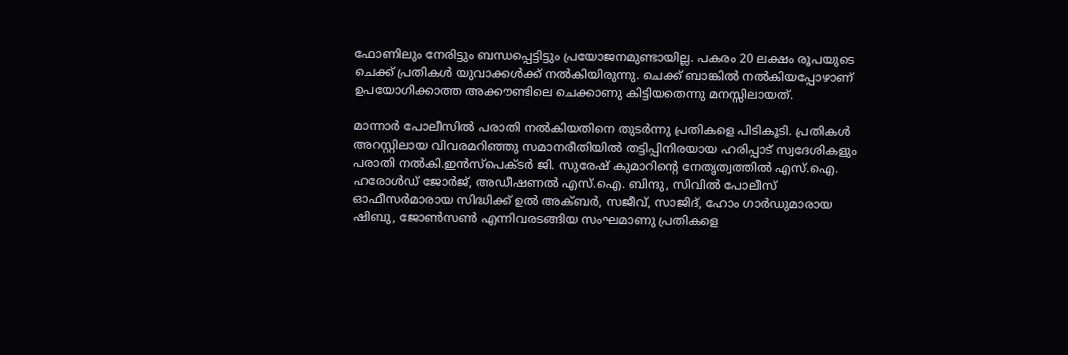ഫോണിലും നേരിട്ടും ബന്ധപ്പെട്ടിട്ടും പ്രയോജനമുണ്ടായില്ല. പകരം 20 ലക്ഷം രൂപയുടെ ചെക്ക് പ്രതികള്‍ യുവാക്കള്‍ക്ക് നല്‍കിയിരുന്നു. ചെക്ക് ബാങ്കില്‍ നല്‍കിയപ്പോഴാണ് ഉപയോഗിക്കാത്ത അക്കൗണ്ടിലെ ചെക്കാണു കിട്ടിയതെന്നു മനസ്സിലായത്.

മാന്നാര്‍ പോലീസില്‍ പരാതി നല്‍കിയതിനെ തുടര്‍ന്നു പ്രതികളെ പിടികൂടി. പ്രതികള്‍ അറസ്റ്റിലായ വിവരമറിഞ്ഞു സമാനരീതിയില്‍ തട്ടിപ്പിനിരയായ ഹരിപ്പാട് സ്വദേശികളും പരാതി നല്‍കി.ഇന്‍സ്‌പെക്ടര്‍ ജി. സുരേഷ് കുമാറിന്റെ നേതൃത്വത്തില്‍ എസ്.ഐ. ഹരോള്‍ഡ് ജോര്‍ജ്, അഡീഷണല്‍ എസ്.ഐ. ബിന്ദു, സിവില്‍ പോലീസ് ഓഫീസര്‍മാരായ സിദ്ധിക്ക് ഉല്‍ അക്ബര്‍, സജീവ്, സാജിദ്, ഹോം ഗാര്‍ഡുമാരായ ഷിബു, ജോണ്‍സണ്‍ എന്നിവരടങ്ങിയ സംഘമാണു പ്രതികളെ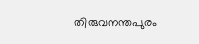തിരുവനന്തപുരം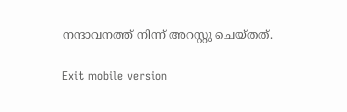നന്ദാവനത്ത് നിന്ന് അറസ്റ്റു ചെയ്തത്.

Exit mobile version